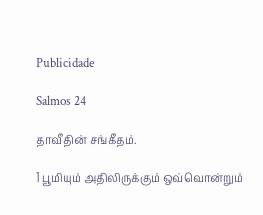Publicidade

Salmos 24

தாவீதின் சங்கீதம்.

1 பூமியும் அதிலிருக்கும் ஒவ்வொன்றும்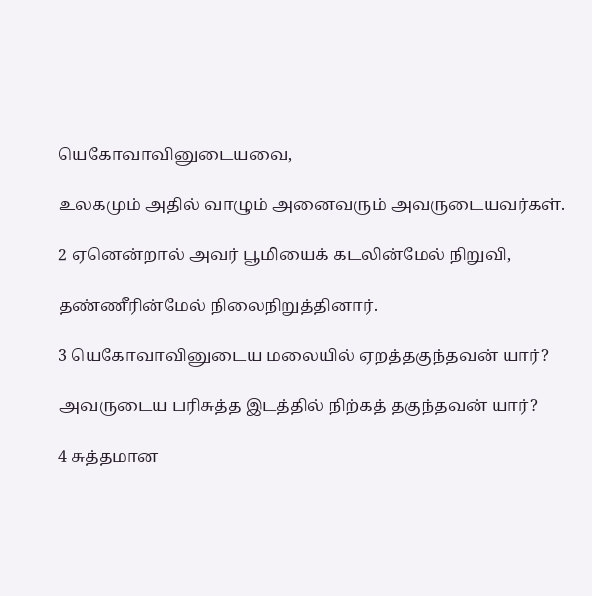யெகோவாவினுடையவை,

உலகமும் அதில் வாழும் அனைவரும் அவருடையவர்கள்.

2 ஏனென்றால் அவர் பூமியைக் கடலின்மேல் நிறுவி,

தண்ணீரின்மேல் நிலைநிறுத்தினார்.

3 யெகோவாவினுடைய மலையில் ஏறத்தகுந்தவன் யார்?

அவருடைய பரிசுத்த இடத்தில் நிற்கத் தகுந்தவன் யார்?

4 சுத்தமான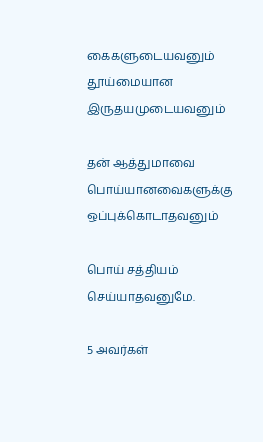கைகளுடையவனும் தூய்மையான இருதயமுடையவனும்

தன் ஆத்துமாவை பொய்யானவைகளுக்கு ஒப்புக்கொடாதவனும்

பொய் சத்தியம் செய்யாதவனுமே.

5 அவர்கள்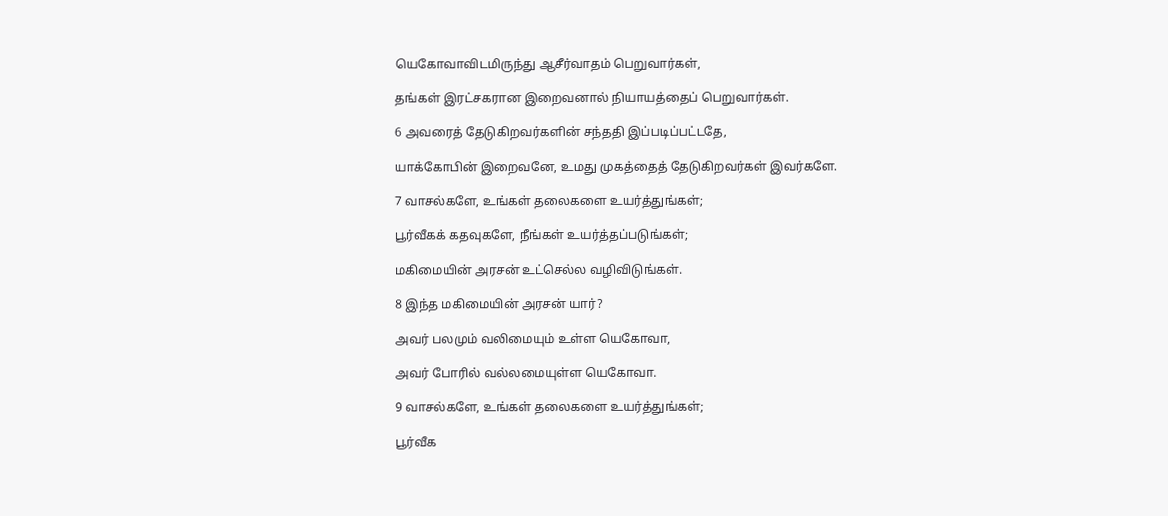யெகோவாவிடமிருந்து ஆசீர்வாதம் பெறுவார்கள்,

தங்கள் இரட்சகரான இறைவனால் நியாயத்தைப் பெறுவார்கள்.

6 அவரைத் தேடுகிறவர்களின் சந்ததி இப்படிப்பட்டதே,

யாக்கோபின் இறைவனே, உமது முகத்தைத் தேடுகிறவர்கள் இவர்களே.

7 வாசல்களே, உங்கள் தலைகளை உயர்த்துங்கள்;

பூர்வீகக் கதவுகளே, நீங்கள் உயர்த்தப்படுங்கள்;

மகிமையின் அரசன் உட்செல்ல வழிவிடுங்கள்.

8 இந்த மகிமையின் அரசன் யார்?

அவர் பலமும் வலிமையும் உள்ள யெகோவா,

அவர் போரில் வல்லமையுள்ள யெகோவா.

9 வாசல்களே, உங்கள் தலைகளை உயர்த்துங்கள்;

பூர்வீக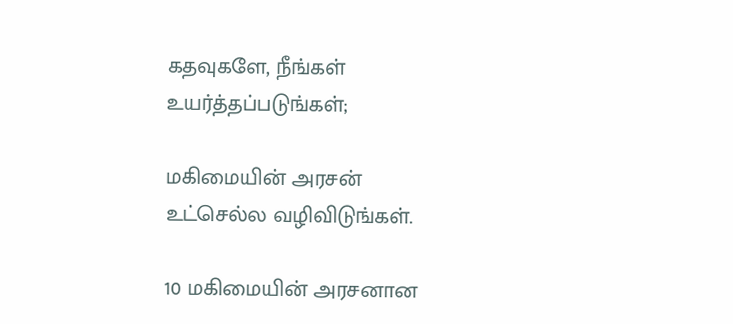கதவுகளே, நீங்கள் உயர்த்தப்படுங்கள்;

மகிமையின் அரசன் உட்செல்ல வழிவிடுங்கள்.

10 மகிமையின் அரசனான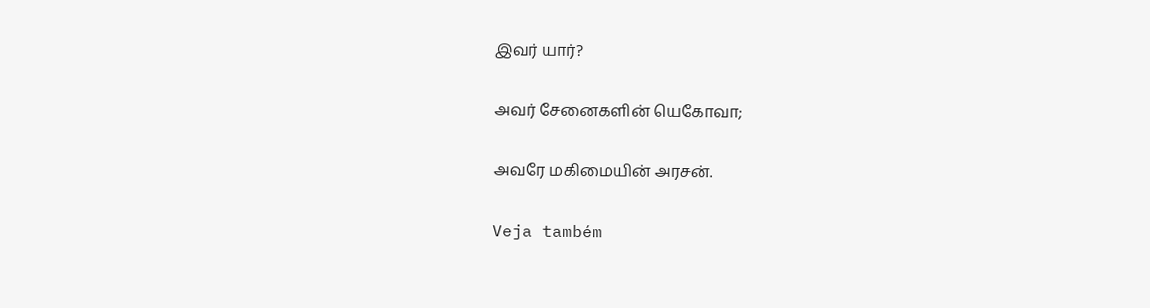இவர் யார்?

அவர் சேனைகளின் யெகோவா;

அவரே மகிமையின் அரசன்.

Veja também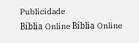Publicidade
Bíblia Online Bíblia Online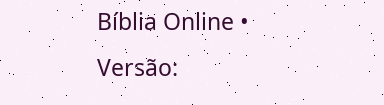Bíblia Online • Versão: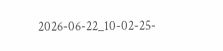2026-06-22_10-02-25-